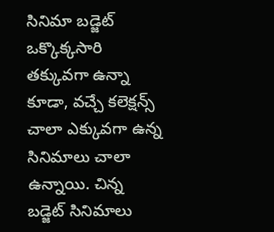సినిమా బడ్జెట్ ఒక్కొక్కసారి తక్కువగా ఉన్నా కూడా, వచ్చే కలెక్షన్స్ చాలా ఎక్కువగా ఉన్న సినిమాలు చాలా ఉన్నాయి. చిన్న బడ్జెట్ సినిమాలు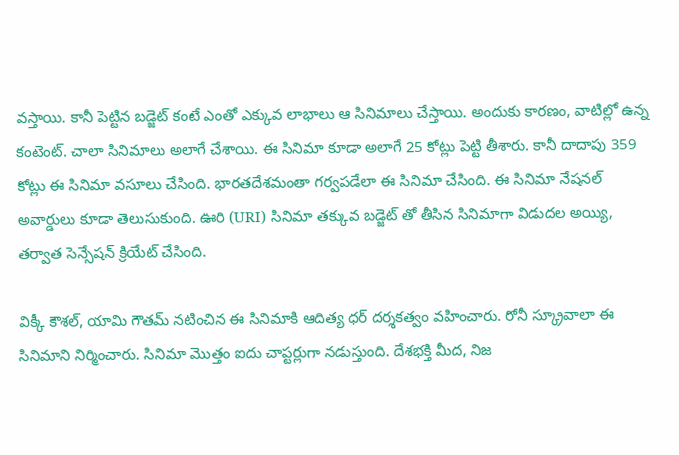వస్తాయి. కానీ పెట్టిన బడ్జెట్ కంటే ఎంతో ఎక్కువ లాభాలు ఆ సినిమాలు చేస్తాయి. అందుకు కారణం, వాటిల్లో ఉన్న కంటెంట్. చాలా సినిమాలు అలాగే చేశాయి. ఈ సినిమా కూడా అలాగే 25 కోట్లు పెట్టి తీశారు. కానీ దాదాపు 359 కోట్లు ఈ సినిమా వసూలు చేసింది. భారతదేశమంతా గర్వపడేలా ఈ సినిమా చేసింది. ఈ సినిమా నేషనల్ అవార్డులు కూడా తెలుసుకుంది. ఊరి (URI) సినిమా తక్కువ బడ్జెట్ తో తీసిన సినిమాగా విడుదల అయ్యి, తర్వాత సెన్సేషన్ క్రియేట్ చేసింది.

విక్కీ కౌశల్, యామి గౌతమ్ నటించిన ఈ సినిమాకి ఆదిత్య ధర్ దర్శకత్వం వహించారు. రోనీ స్క్రూవాలా ఈ సినిమాని నిర్మించారు. సినిమా మొత్తం ఐదు చాప్టర్లుగా నడుస్తుంది. దేశభక్తి మీద, నిజ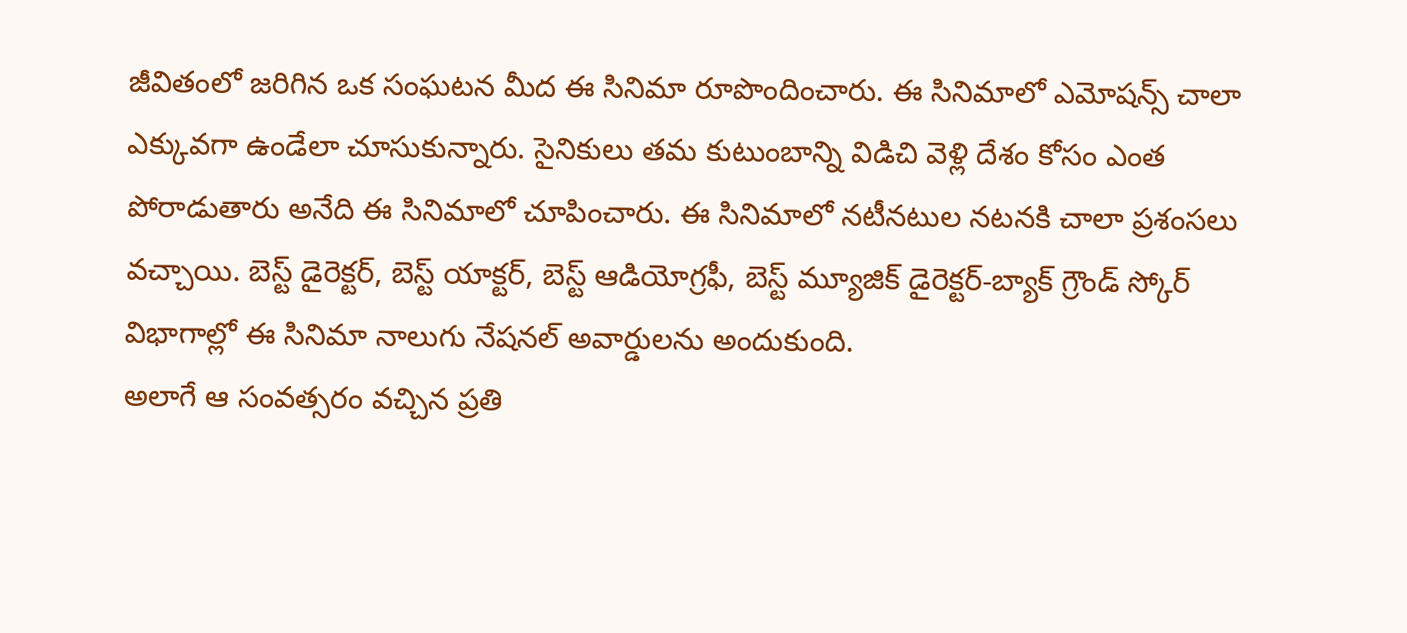జీవితంలో జరిగిన ఒక సంఘటన మీద ఈ సినిమా రూపొందించారు. ఈ సినిమాలో ఎమోషన్స్ చాలా ఎక్కువగా ఉండేలా చూసుకున్నారు. సైనికులు తమ కుటుంబాన్ని విడిచి వెళ్లి దేశం కోసం ఎంత పోరాడుతారు అనేది ఈ సినిమాలో చూపించారు. ఈ సినిమాలో నటీనటుల నటనకి చాలా ప్రశంసలు వచ్చాయి. బెస్ట్ డైరెక్టర్, బెస్ట్ యాక్టర్, బెస్ట్ ఆడియోగ్రఫీ, బెస్ట్ మ్యూజిక్ డైరెక్టర్-బ్యాక్ గ్రౌండ్ స్కోర్ విభాగాల్లో ఈ సినిమా నాలుగు నేషనల్ అవార్డులను అందుకుంది.
అలాగే ఆ సంవత్సరం వచ్చిన ప్రతి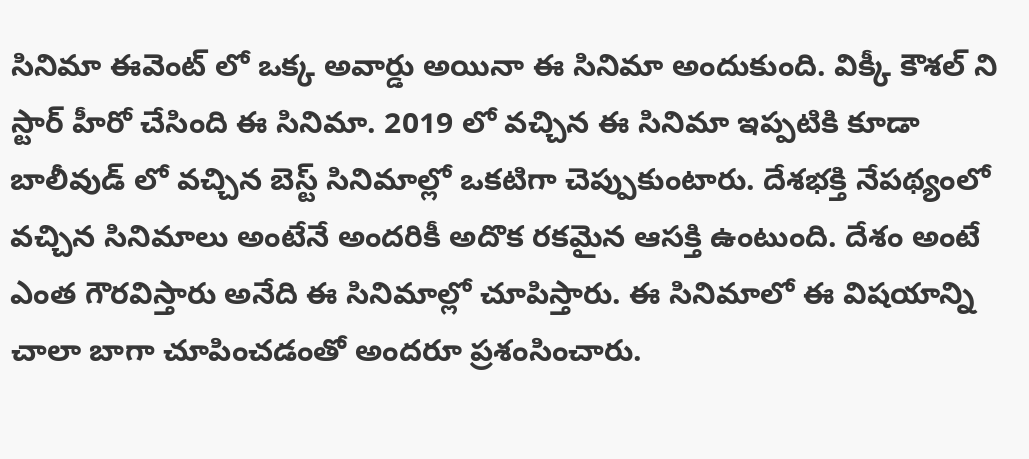సినిమా ఈవెంట్ లో ఒక్క అవార్డు అయినా ఈ సినిమా అందుకుంది. విక్కీ కౌశల్ ని స్టార్ హీరో చేసింది ఈ సినిమా. 2019 లో వచ్చిన ఈ సినిమా ఇప్పటికి కూడా బాలీవుడ్ లో వచ్చిన బెస్ట్ సినిమాల్లో ఒకటిగా చెప్పుకుంటారు. దేశభక్తి నేపథ్యంలో వచ్చిన సినిమాలు అంటేనే అందరికీ అదొక రకమైన ఆసక్తి ఉంటుంది. దేశం అంటే ఎంత గౌరవిస్తారు అనేది ఈ సినిమాల్లో చూపిస్తారు. ఈ సినిమాలో ఈ విషయాన్ని చాలా బాగా చూపించడంతో అందరూ ప్రశంసించారు.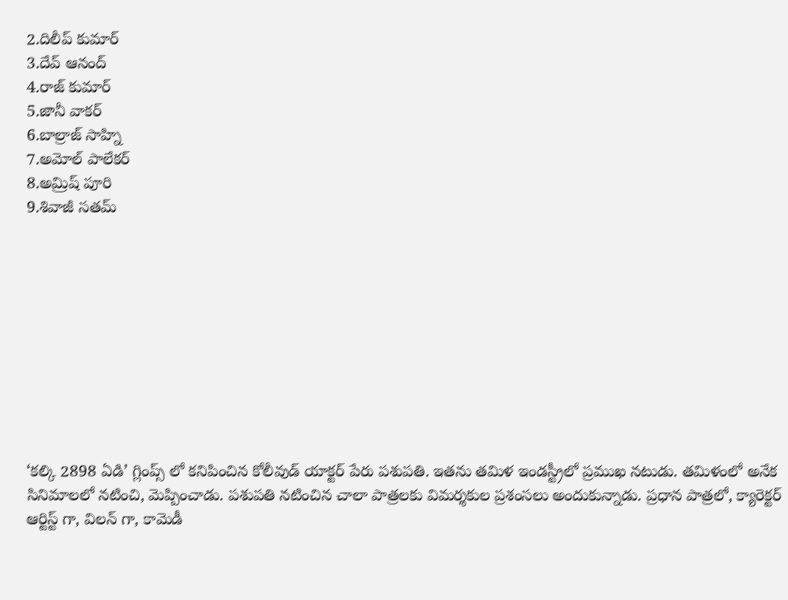2.దిలీప్ కుమార్
3.దేవ్ ఆనంద్
4.రాజ్ కుమార్
5.జానీ వాకర్
6.బాల్రాజ్ సాహ్ని
7.అమోల్ పాలేకర్
8.అమ్రిష్ పూరి
9.శివాజీ సతమ్










‘కల్కి 2898 ఏడి’ గ్లింప్స్ లో కనిపించిన కోలీవుడ్ యాక్టర్ పేరు పశుపతి. ఇతను తమిళ ఇండస్ట్రీలో ప్రముఖ నటుడు. తమిళంలో అనేక సినిమాలలో నటించి, మెప్పించాడు. పశుపతి నటించిన చాలా పాత్రలకు విమర్శకుల ప్రశంసలు అందుకున్నాడు. ప్రధాన పాత్రలో, క్యారెక్టర్ ఆర్టిస్ట్ గా, విలన్ గా, కామెడీ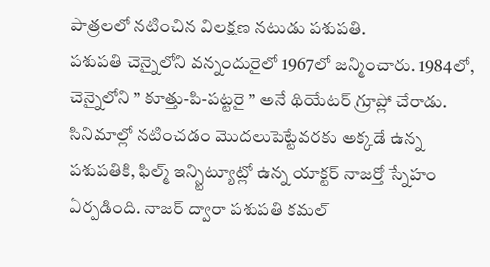పాత్రలలో నటించిన విలక్షణ నటుడు పశుపతి.
పశుపతి చెన్నైలోని వన్నందురైలో 1967లో జన్మించారు. 1984లో, చెన్నైలోని ” కూత్తు-పి-పట్టరై ” అనే థియేటర్ గ్రూప్లో చేరాడు. సినిమాల్లో నటించడం మొదలుపెట్టేవరకు అక్కడే ఉన్న పశుపతికి, ఫిల్మ్ ఇన్స్టిట్యూట్లో ఉన్న యాక్టర్ నాజర్తో స్నేహం ఏర్పడింది. నాజర్ ద్వారా పశుపతి కమల్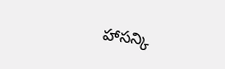హాసన్కి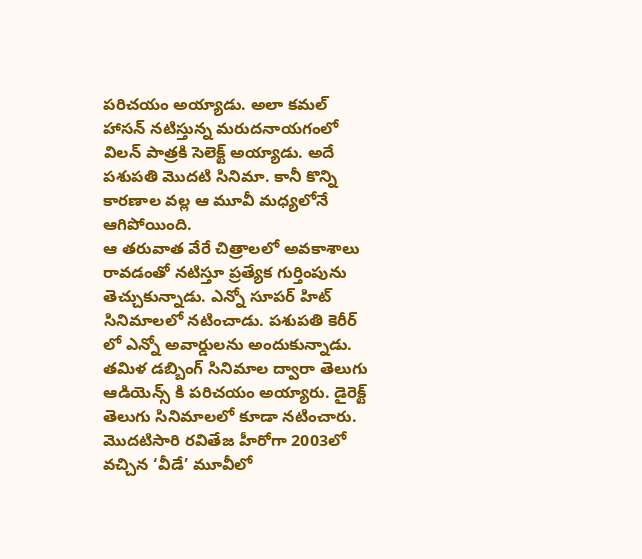పరిచయం అయ్యాడు. అలా కమల్ హాసన్ నటిస్తున్న మరుదనాయగంలో విలన్ పాత్రకి సెలెక్ట్ అయ్యాడు. అదే పశుపతి మొదటి సినిమా. కానీ కొన్ని కారణాల వల్ల ఆ మూవీ మధ్యలోనే ఆగిపోయింది.
ఆ తరువాత వేరే చిత్రాలలో అవకాశాలు రావడంతో నటిస్తూ ప్రత్యేక గుర్తింపును తెచ్చుకున్నాడు. ఎన్నో సూపర్ హిట్ సినిమాలలో నటించాడు. పశుపతి కెరీర్ లో ఎన్నో అవార్డులను అందుకున్నాడు. తమిళ డబ్బింగ్ సినిమాల ద్వారా తెలుగు ఆడియెన్స్ కి పరిచయం అయ్యారు. డైరెక్ట్ తెలుగు సినిమాలలో కూడా నటించారు. మొదటిసారి రవితేజ హీరోగా 2003లో వచ్చిన ‘వీడే’ మూవీలో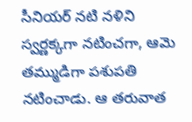సీనియర్ నటి నళిని స్వర్ణక్కగా నటించగా, ఆమె తమ్ముడిగా పశుపతి నటించాడు. ఆ తరువాత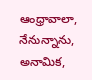ఆంధ్రావాలా, నేనున్నాను, అనామిక,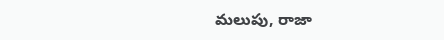మలుపు, రాజా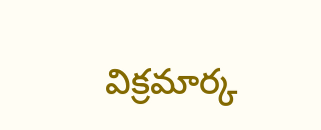విక్రమార్క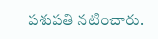పశుపతి నటించారు.